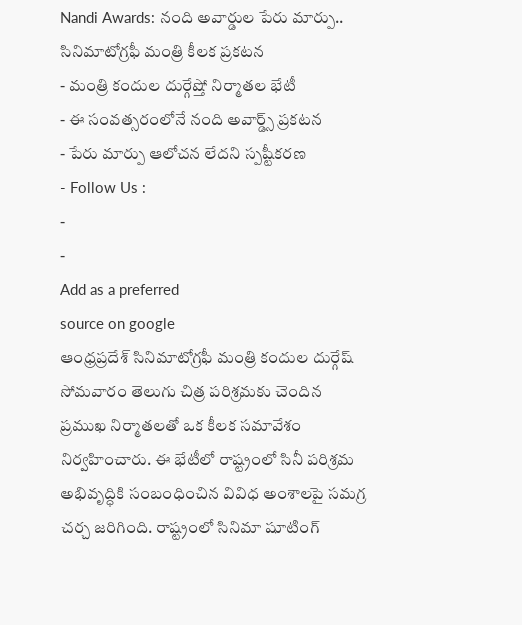Nandi Awards: నంది అవార్డుల పేరు మార్పు.. సినిమాటోగ్రఫీ మంత్రి కీలక ప్రకటన
- మంత్రి కందుల దుర్గేష్తో నిర్మాతల భేటీ
- ఈ సంవత్సరంలోనే నంది అవార్డ్స్ ప్రకటన
- పేరు మార్పు ఆలోచన లేదని స్పష్టీకరణ
- Follow Us :
-
-
Add as a preferred
source on google
ఆంధ్రప్రదేశ్ సినిమాటోగ్రఫీ మంత్రి కందుల దుర్గేష్ సోమవారం తెలుగు చిత్ర పరిశ్రమకు చెందిన ప్రముఖ నిర్మాతలతో ఒక కీలక సమావేశం నిర్వహించారు. ఈ భేటీలో రాష్ట్రంలో సినీ పరిశ్రమ అభివృద్ధికి సంబంధించిన వివిధ అంశాలపై సమగ్ర చర్చ జరిగింది. రాష్ట్రంలో సినిమా షూటింగ్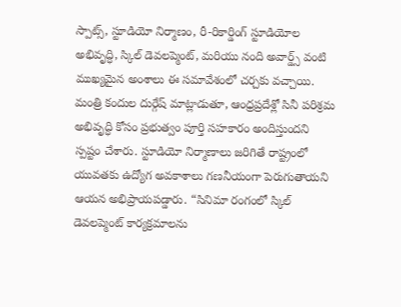స్పాట్స్, స్టూడియో నిర్మాణం, రీ-రికార్డింగ్ స్టూడియోల అభివృద్ధి, స్కిల్ డెవలప్మెంట్, మరియు నంది అవార్డ్స్ వంటి ముఖ్యమైన అంశాలు ఈ సమావేశంలో చర్చకు వచ్చాయి. మంత్రి కందుల దుర్గేష్ మాట్లాడుతూ, ఆంధ్రప్రదేశ్లో సినీ పరిశ్రమ అభివృద్ధి కోసం ప్రభుత్వం పూర్తి సహకారం అందిస్తుందని స్పష్టం చేశారు. స్టూడియో నిర్మాణాలు జరిగితే రాష్ట్రంలో యువతకు ఉద్యోగ అవకాశాలు గణనీయంగా పెరుగుతాయని ఆయన అభిప్రాయపడ్డారు. “సినిమా రంగంలో స్కిల్ డెవలప్మెంట్ కార్యక్రమాలను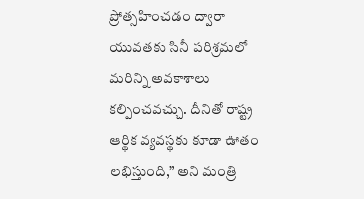ప్రోత్సహించడం ద్వారా యువతకు సినీ పరిశ్రమలో మరిన్ని అవకాశాలు కల్పించవచ్చు. దీనితో రాష్ట్ర ఆర్థిక వ్యవస్థకు కూడా ఊతం లభిస్తుంది,” అని మంత్రి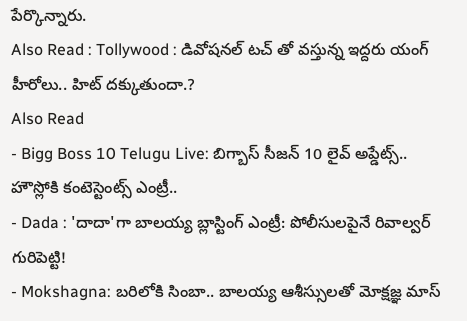పేర్కొన్నారు.
Also Read : Tollywood : డివోషనల్ టచ్ తో వస్తున్న ఇద్దరు యంగ్ హీరోలు.. హిట్ దక్కుతుందా.?
Also Read
- Bigg Boss 10 Telugu Live: బిగ్బాస్ సీజన్ 10 లైవ్ అప్డేట్స్.. హౌస్లోకి కంటెస్టెంట్స్ ఎంట్రీ..
- Dada : 'దాదా'గా బాలయ్య బ్లాస్టింగ్ ఎంట్రీ: పోలీసులపైనే రివాల్వర్ గురిపెట్టి!
- Mokshagna: బరిలోకి సింబా.. బాలయ్య ఆశీస్సులతో మోక్షజ్ఞ మాస్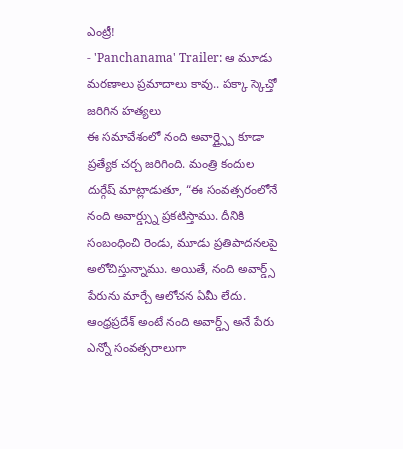ఎంట్రీ!
- 'Panchanama' Trailer: ఆ మూడు మరణాలు ప్రమాదాలు కావు.. పక్కా స్కెచ్తో జరిగిన హత్యలు
ఈ సమావేశంలో నంది అవార్డ్స్పై కూడా ప్రత్యేక చర్చ జరిగింది. మంత్రి కందుల దుర్గేష్ మాట్లాడుతూ, “ఈ సంవత్సరంలోనే నంది అవార్డ్స్ను ప్రకటిస్తాము. దీనికి సంబంధించి రెండు, మూడు ప్రతిపాదనలపై అలోచిస్తున్నాము. అయితే, నంది అవార్డ్స్ పేరును మార్చే ఆలోచన ఏమీ లేదు. ఆంధ్రప్రదేశ్ అంటే నంది అవార్డ్స్ అనే పేరు ఎన్నో సంవత్సరాలుగా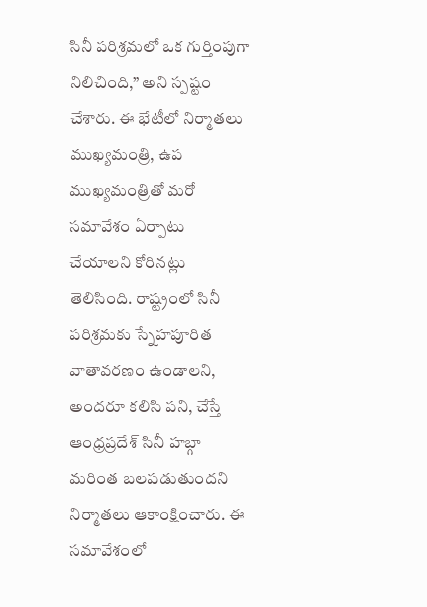సినీ పరిశ్రమలో ఒక గుర్తింపుగా నిలిచింది,” అని స్పష్టం చేశారు. ఈ భేటీలో నిర్మాతలు ముఖ్యమంత్రి, ఉప ముఖ్యమంత్రితో మరో సమావేశం ఏర్పాటు చేయాలని కోరినట్లు తెలిసింది. రాష్ట్రంలో సినీ పరిశ్రమకు స్నేహపూరిత వాతావరణం ఉండాలని, అందరూ కలిసి పని, చేస్తే ఆంధ్రప్రదేశ్ సినీ హబ్గా మరింత బలపడుతుందని నిర్మాతలు ఆకాంక్షించారు. ఈ సమావేశంలో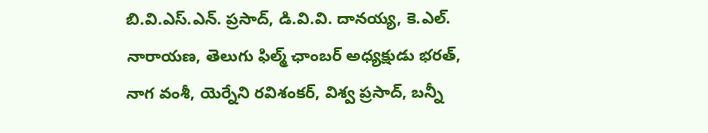బి.వి.ఎస్.ఎన్. ప్రసాద్, డి.వి.వి. దానయ్య, కె.ఎల్. నారాయణ, తెలుగు ఫిల్మ్ ఛాంబర్ అధ్యక్షుడు భరత్, నాగ వంశీ, యెర్నేని రవిశంకర్, విశ్వ ప్రసాద్, బన్నీ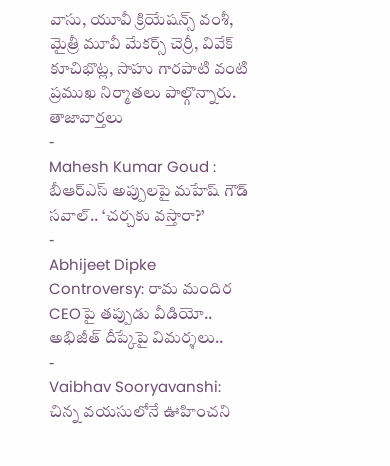వాసు, యూవీ క్రియేషన్స్ వంశీ, మైత్రీ మూవీ మేకర్స్ చెర్రీ, వివేక్ కూచిభొట్ల, సాహు గారపాటి వంటి ప్రముఖ నిర్మాతలు పాల్గొన్నారు.
తాజావార్తలు
-
Mahesh Kumar Goud : బీఆర్ఎస్ అప్పులపై మహేష్ గౌడ్ సవాల్.. ‘చర్చకు వస్తారా?’
-
Abhijeet Dipke Controversy: రామ మందిర CEOపై తప్పుడు వీడియో.. అభిజీత్ దీప్కేపై విమర్శలు..
-
Vaibhav Sooryavanshi: చిన్న వయసులోనే ఊహించని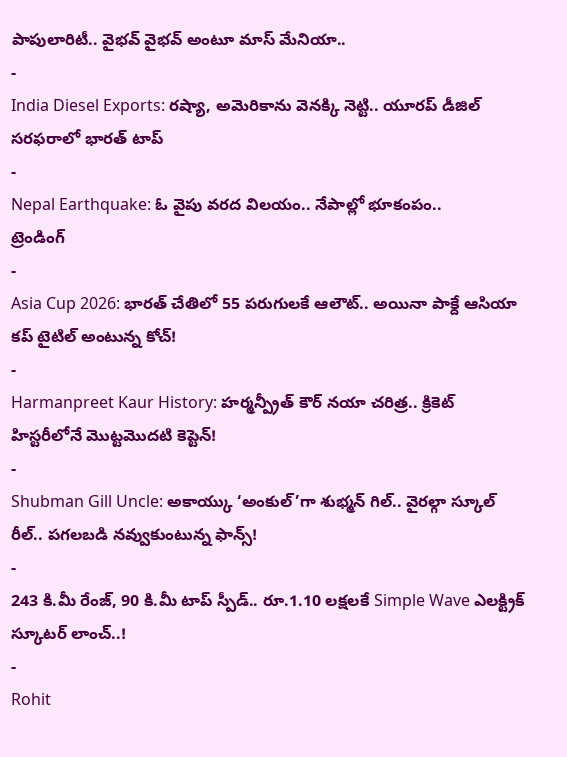పాపులారిటీ.. వైభవ్ వైభవ్ అంటూ మాస్ మేనియా..
-
India Diesel Exports: రష్యా, అమెరికాను వెనక్కి నెట్టి.. యూరప్ డీజిల్ సరఫరాలో భారత్ టాప్
-
Nepal Earthquake: ఓ వైపు వరద విలయం.. నేపాల్లో భూకంపం..
ట్రెండింగ్
-
Asia Cup 2026: భారత్ చేతిలో 55 పరుగులకే ఆలౌట్.. అయినా పాక్దే ఆసియా కప్ టైటిల్ అంటున్న కోచ్!
-
Harmanpreet Kaur History: హర్మన్ప్రీత్ కౌర్ నయా చరిత్ర.. క్రికెట్ హిస్టరీలోనే మొట్టమొదటి కెప్టెన్!
-
Shubman Gill Uncle: అకాయ్కు ‘అంకుల్’గా శుభ్మన్ గిల్.. వైరల్గా స్కూల్ రీల్.. పగలబడి నవ్వుకుంటున్న ఫాన్స్!
-
243 కి.మీ రేంజ్, 90 కి.మీ టాప్ స్పీడ్.. రూ.1.10 లక్షలకే Simple Wave ఎలక్ట్రిక్ స్కూటర్ లాంచ్..!
-
Rohit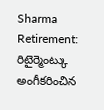Sharma Retirement: రిటైర్మెంట్కు అంగీకరించిన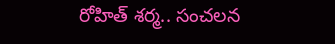రోహిత్ శర్మ.. సంచలన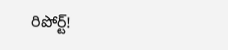రిపోర్ట్!